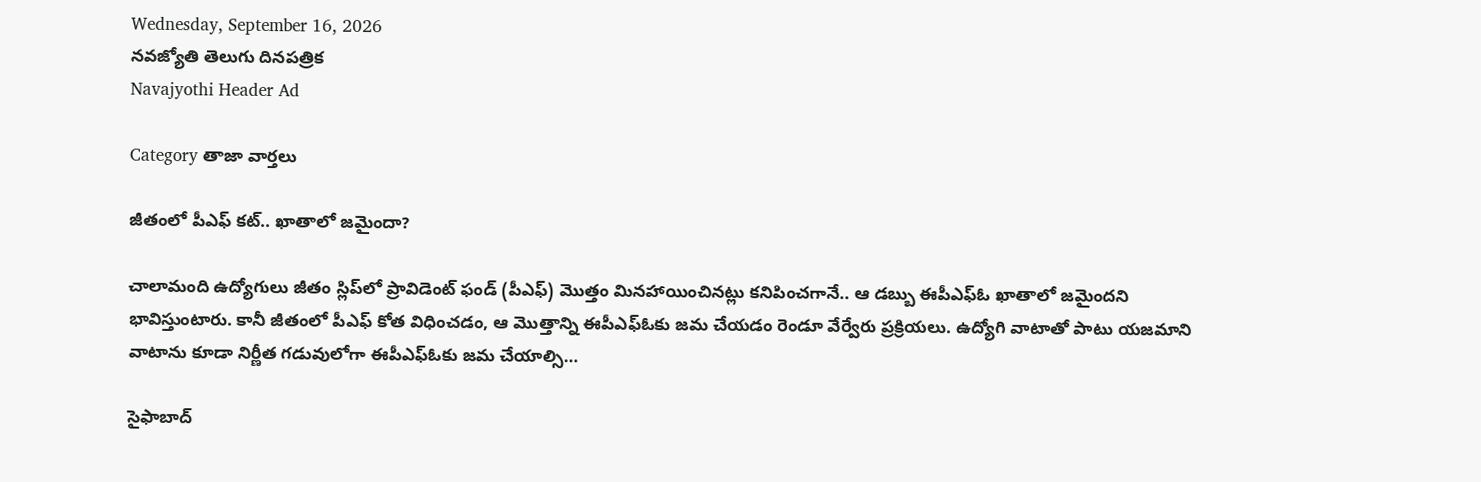Wednesday, September 16, 2026
నవజ్యోతి తెలుగు దినపత్రిక
Navajyothi Header Ad

Category తాజా వార్తలు

జీతంలో పీఎఫ్‌ కట్‌.. ఖాతాలో జమైందా?

చాలామంది ఉద్యోగులు జీతం స్లిప్‌లో ప్రావిడెంట్‌ ఫండ్‌ (పీఎఫ్‌) మొత్తం మినహాయించినట్లు కనిపించగానే.. ఆ డబ్బు ఈపీఎఫ్‌ఓ ఖాతాలో జమైందని భావిస్తుంటారు. కానీ జీతంలో పీఎఫ్‌ కోత విధించడం, ఆ మొత్తాన్ని ఈపీఎఫ్‌ఓకు జమ చేయడం రెండూ వేర్వేరు ప్రక్రియలు. ఉద్యోగి వాటాతో పాటు యజమాని వాటాను కూడా నిర్ణీత గడువులోగా ఈపీఎఫ్‌ఓకు జమ చేయాల్సి…

సైఫాబాద్‌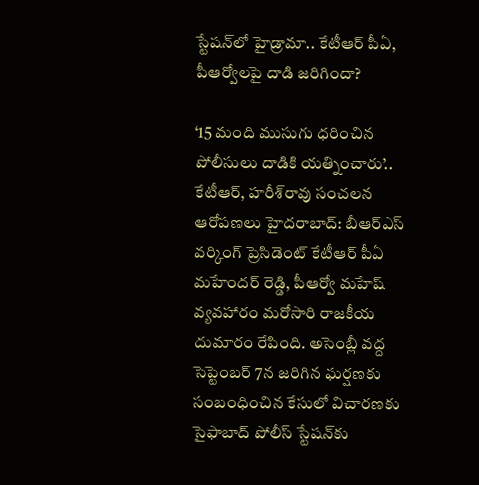స్టేషన్‌లో హైడ్రామా.. కేటీఆర్‌ పీఏ, పీఆర్వోలపై దాడి జరిగిందా?

‘15 మంది ముసుగు ధరించిన పోలీసులు దాడికి యత్నించారు’.. కేటీఆర్‌, హరీశ్‌రావు సంచలన ఆరోపణలు హైదరాబాద్‌: బీఆర్‌ఎస్‌ వర్కింగ్‌ ప్రెసిడెంట్‌ కేటీఆర్‌ పీఏ మహేందర్‌ రెడ్డి, పీఆర్వో మహేష్‌ వ్యవహారం మరోసారి రాజకీయ దుమారం రేపింది. అసెంబ్లీ వద్ద సెప్టెంబర్‌ 7న జరిగిన ఘర్షణకు సంబంధించిన కేసులో విచారణకు సైఫాబాద్‌ పోలీస్‌ స్టేషన్‌కు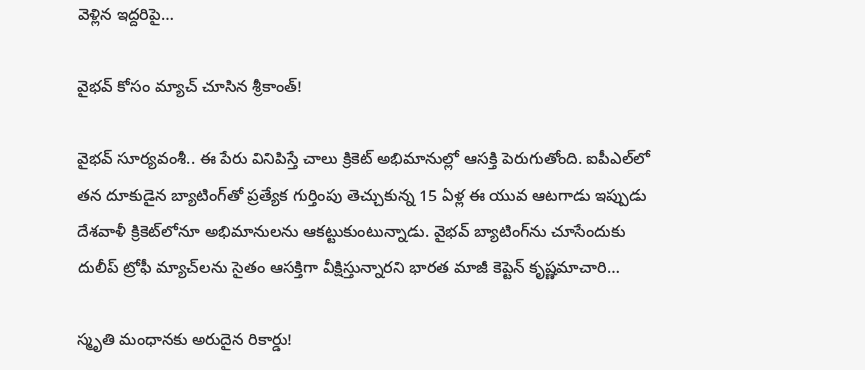వెళ్లిన ఇద్దరిపై…

వైభవ్‌ కోసం మ్యాచ్‌ చూసిన శ్రీకాంత్‌!

వైభవ్‌ సూర్యవంశీ.. ఈ పేరు వినిపిస్తే చాలు క్రికెట్‌ అభిమానుల్లో ఆసక్తి పెరుగుతోంది. ఐపీఎల్‌లో తన దూకుడైన బ్యాటింగ్‌తో ప్రత్యేక గుర్తింపు తెచ్చుకున్న 15 ఏళ్ల ఈ యువ ఆటగాడు ఇప్పుడు దేశవాళీ క్రికెట్‌లోనూ అభిమానులను ఆకట్టుకుంటున్నాడు. వైభవ్‌ బ్యాటింగ్‌ను చూసేందుకు దులీప్‌ ట్రోఫీ మ్యాచ్‌లను సైతం ఆసక్తిగా వీక్షిస్తున్నారని భారత మాజీ కెప్టెన్‌ కృష్ణమాచారి…

స్మృతి మంధానకు అరుదైన రికార్డు!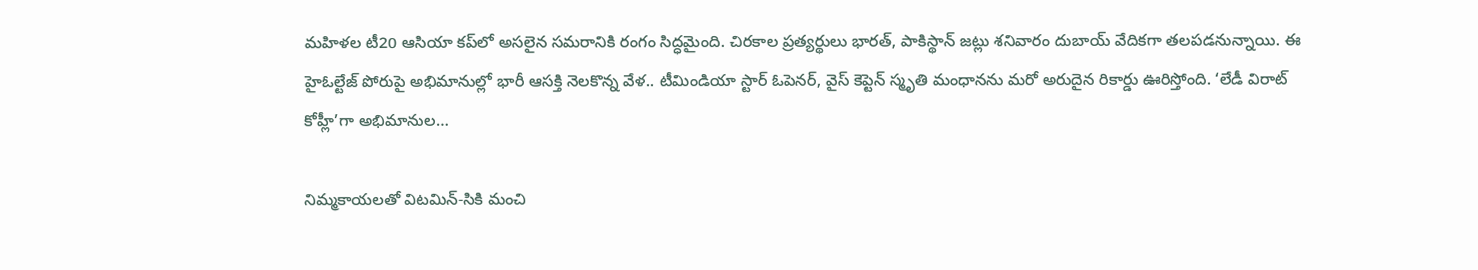మహిళల టీ20 ఆసియా కప్‌లో అసలైన సమరానికి రంగం సిద్ధమైంది. చిరకాల ప్రత్యర్థులు భారత్‌, పాకిస్థాన్‌ జట్లు శనివారం దుబాయ్‌ వేదికగా తలపడనున్నాయి. ఈ హైఓల్టేజ్‌ పోరుపై అభిమానుల్లో భారీ ఆసక్తి నెలకొన్న వేళ.. టీమిండియా స్టార్‌ ఓపెనర్‌, వైస్‌ కెప్టెన్‌ స్మృతి మంధానను మరో అరుదైన రికార్డు ఊరిస్తోంది. ‘లేడీ విరాట్‌ కోహ్లీ’గా అభిమానుల…

నిమ్మకాయలతో విటమిన్-సికి మంచి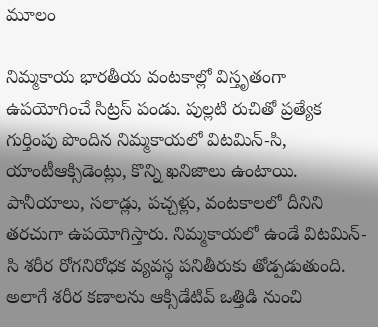మూలం

నిమ్మకాయ భారతీయ వంటకాల్లో విస్తృతంగా ఉపయోగించే సిట్రస్ పండు. పుల్లటి రుచితో ప్రత్యేక గుర్తింపు పొందిన నిమ్మకాయలో విటమిన్-సి, యాంటీఆక్సిడెంట్లు, కొన్ని ఖనిజాలు ఉంటాయి. పానీయాలు, సలాడ్లు, పచ్చళ్లు, వంటకాలలో దీనిని తరచుగా ఉపయోగిస్తారు. నిమ్మకాయలో ఉండే విటమిన్-సి శరీర రోగనిరోధక వ్యవస్థ పనితీరుకు తోడ్పడుతుంది. అలాగే శరీర కణాలను ఆక్సిడేటివ్ ఒత్తిడి నుంచి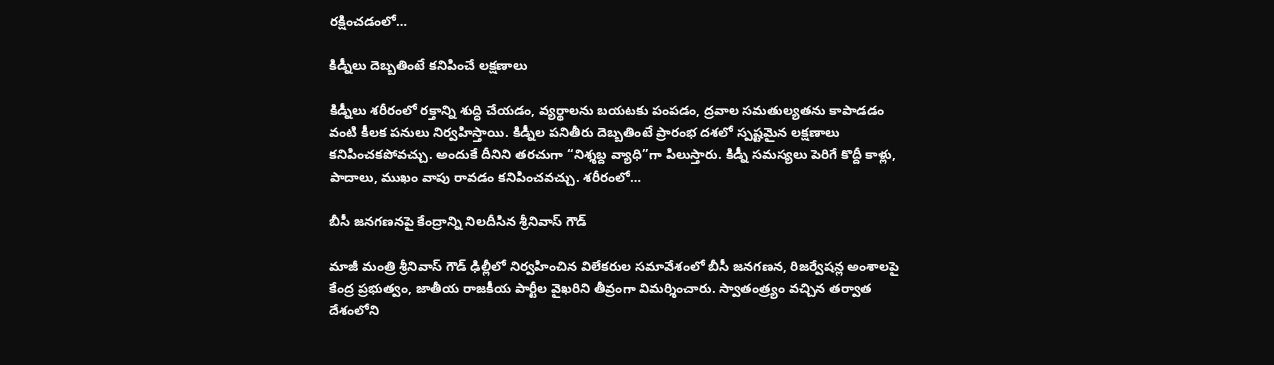రక్షించడంలో…

కిడ్నీలు దెబ్బతింటే కనిపించే లక్షణాలు

కిడ్నీలు శరీరంలో రక్తాన్ని శుద్ధి చేయడం, వ్యర్థాలను బయటకు పంపడం, ద్రవాల సమతుల్యతను కాపాడడం వంటి కీలక పనులు నిర్వహిస్తాయి. కిడ్నీల పనితీరు దెబ్బతింటే ప్రారంభ దశలో స్పష్టమైన లక్షణాలు కనిపించకపోవచ్చు. అందుకే దీనిని తరచుగా “నిశ్శబ్ద వ్యాధి”గా పిలుస్తారు. కిడ్నీ సమస్యలు పెరిగే కొద్దీ కాళ్లు, పాదాలు, ముఖం వాపు రావడం కనిపించవచ్చు. శరీరంలో…

బీసీ జనగణనపై కేంద్రాన్ని నిలదీసిన శ్రీనివాస్ గౌడ్

మాజీ మంత్రి శ్రీనివాస్ గౌడ్ ఢిల్లీలో నిర్వహించిన విలేకరుల సమావేశంలో బీసీ జనగణన, రిజర్వేషన్ల అంశాలపై కేంద్ర ప్రభుత్వం, జాతీయ రాజకీయ పార్టీల వైఖరిని తీవ్రంగా విమర్శించారు. స్వాతంత్ర్యం వచ్చిన తర్వాత దేశంలోని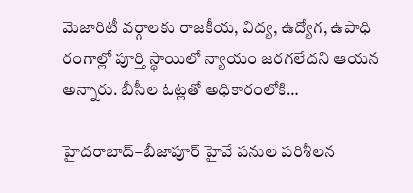మెజారిటీ వర్గాలకు రాజకీయ, విద్య, ఉద్యోగ, ఉపాధి రంగాల్లో పూర్తి స్థాయిలో న్యాయం జరగలేదని ఆయన అన్నారు. బీసీల ఓట్లతో అధికారంలోకి…

హైదరాబాద్–బీజాపూర్ హైవే పనుల పరిశీలన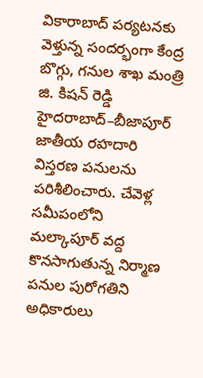వికారాబాద్ పర్యటనకు వెళ్తున్న సందర్భంగా కేంద్ర బొగ్గు, గనుల శాఖ మంత్రి జి. కిషన్ రెడ్డి హైదరాబాద్–బీజాపూర్ జాతీయ రహదారి విస్తరణ పనులను పరిశీలించారు. చేవెళ్ల సమీపంలోని మల్కాపూర్ వద్ద కొనసాగుతున్న నిర్మాణ పనుల పురోగతిని అధికారులు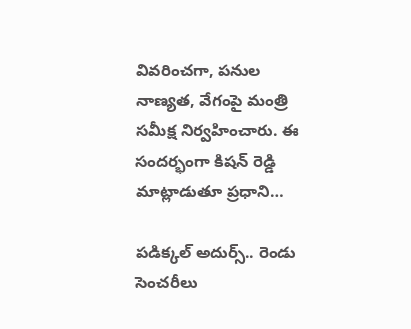వివరించగా, పనుల నాణ్యత, వేగంపై మంత్రి సమీక్ష నిర్వహించారు. ఈ సందర్భంగా కిషన్ రెడ్డి మాట్లాడుతూ ప్రధాని…

పడిక్కల్‌ అదుర్స్‌.. రెండు సెంచరీలు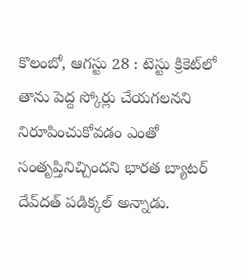కొలంబో, ఆగస్టు 28 : టెస్టు క్రికెట్‌లో తాను పెద్ద స్కోర్లు చేయగలనని నిరూపించుకోవడం ఎంతో సంతృప్తినిచ్చిందని భారత బ్యాటర్‌ దేవ్‌దత్‌ పడిక్కల్‌ అన్నాడు.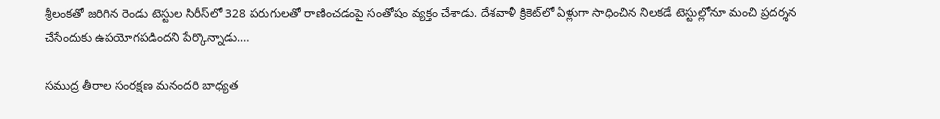శ్రీలంకతో జరిగిన రెండు టెస్టుల సిరీస్‌లో 328 పరుగులతో రాణించడంపై సంతోషం వ్యక్తం చేశాడు. దేశవాళీ క్రికెట్‌లో ఏళ్లుగా సాధించిన నిలకడే టెస్టుల్లోనూ మంచి ప్రదర్శన చేసేందుకు ఉపయోగపడిందని పేర్కొన్నాడు.…

సముద్ర తీరాల సంరక్షణ మనందరి బాధ్యత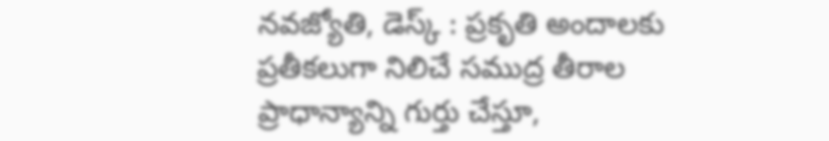నవజ్యోతి, డెస్క్ : ప్రకృతి అందాలకు ప్రతీకలుగా నిలిచే సముద్ర తీరాల ప్రాధాన్యాన్ని గుర్తు చేస్తూ,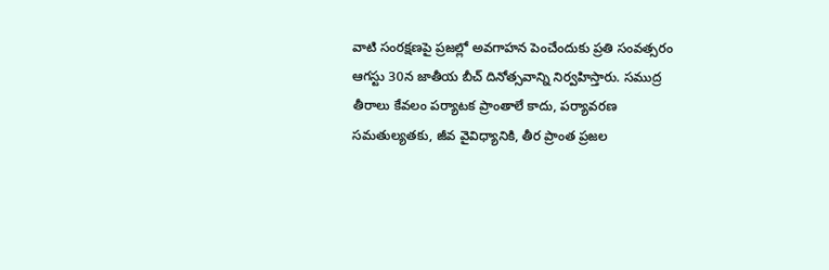వాటి సంరక్షణపై ప్రజల్లో అవగాహన పెంచేందుకు ప్రతి సంవత్సరం ఆగస్టు 30న జాతీయ బీచ్ దినోత్సవాన్ని నిర్వహిస్తారు. సముద్ర తీరాలు కేవలం పర్యాటక ప్రాంతాలే కాదు, పర్యావరణ సమతుల్యతకు, జీవ వైవిధ్యానికి, తీర ప్రాంత ప్రజల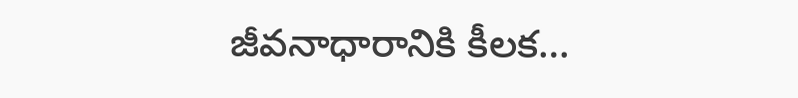జీవనాధారానికి కీలక…